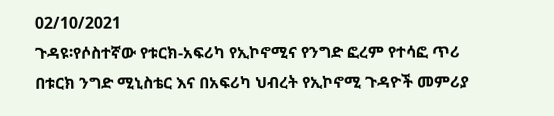02/10/2021
ጉዳዩ፡የሶስተኛው የቱርክ-አፍሪካ የኢኮኖሚና የንግድ ፎረም የተሳፎ ጥሪ
በቱርክ ንግድ ሚኒስቴር እና በአፍሪካ ህብረት የኢኮኖሚ ጉዳዮች መምሪያ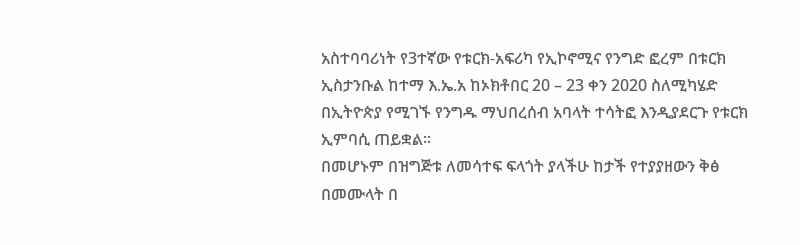አስተባባሪነት የ3ተኛው የቱርክ-አፍሪካ የኢኮኖሚና የንግድ ፎረም በቱርክ ኢስታንቡል ከተማ እ.ኤ.አ ከኦክቶበር 20 – 23 ቀን 2020 ስለሚካሄድ በኢትዮጵያ የሚገኙ የንግዱ ማህበረሰብ አባላት ተሳትፎ እንዲያደርጉ የቱርክ ኢምባሲ ጠይቋል፡፡
በመሆኑም በዝግጅቱ ለመሳተፍ ፍላጎት ያላችሁ ከታች የተያያዘውን ቅፅ በመሙላት በ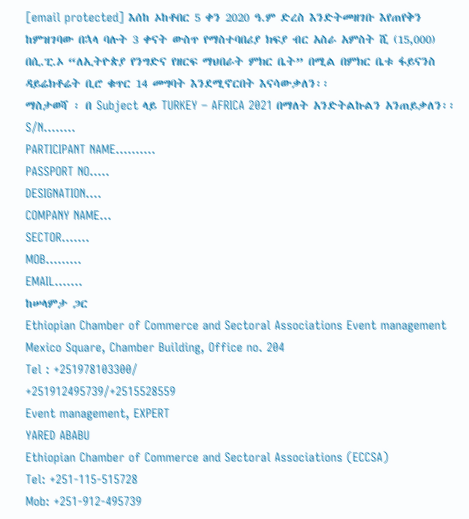[email protected] እሰከ ኦከቶበር 5 ቀን 2020 ዓ.ም ድረስ እንድትመዘገቡ እየጠየቅን ከምዝገባው በኋላ ባሉት 3 ቀናት ውስጥ የማስተባበሪያ ክፍያ ብር አስራ አምስት ሺ (15,000) በሲ.ፒ.ኦ “ለኢትዮጵያ የንግድና የዘርፍ ማህበራት ምክር ቤት” በሚል በምክር ቤቱ ፋይናንስ ዳይሬክቶሬት ቢሮ ቁጥር 14 መግባት እንደሚኖርበት እናሳውቃለን፡፡
ማስታወሻ ፡ በ Subject ላይ TURKEY – AFRICA 2021 በማለት አንድትልኩልን አንጠይቃለን፡፡
S/N........
PARTICIPANT NAME..........
PASSPORT NO.....
DESIGNATION....
COMPANY NAME...
SECTOR.......
MOB.........
EMAIL.......
ከሠላምታ ጋር
Ethiopian Chamber of Commerce and Sectoral Associations Event management
Mexico Square, Chamber Building, Office no. 204
Tel : +251978103300/
+251912495739/+2515528559
Event management, EXPERT
YARED ABABU
Ethiopian Chamber of Commerce and Sectoral Associations (ECCSA)
Tel: +251-115-515728
Mob: +251-912-495739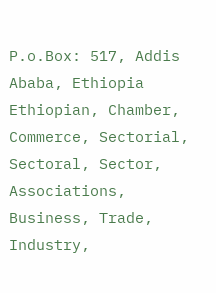P.o.Box: 517, Addis Ababa, Ethiopia
Ethiopian, Chamber, Commerce, Sectorial, Sectoral, Sector, Associations, Business, Trade, Industry,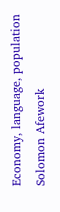Economy, language, population Solomon Afework